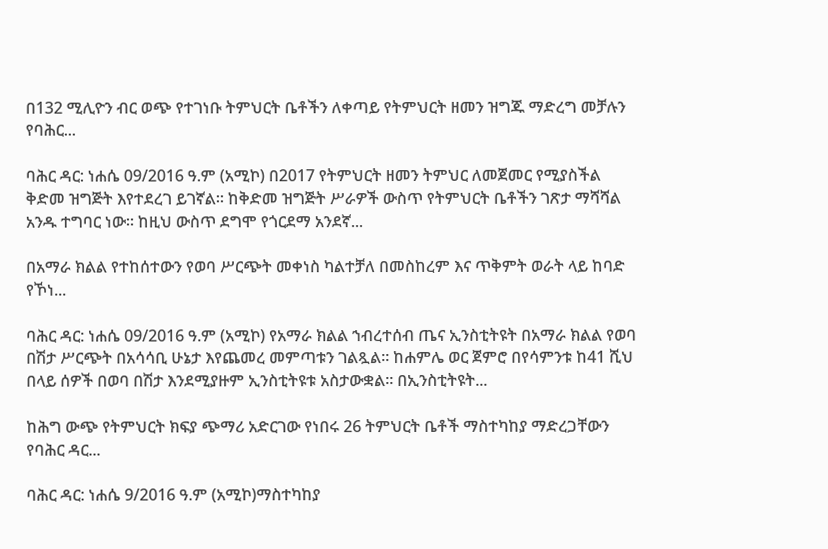በ132 ሚሊዮን ብር ወጭ የተገነቡ ትምህርት ቤቶችን ለቀጣይ የትምህርት ዘመን ዝግጁ ማድረግ መቻሉን የባሕር...

ባሕር ዳር: ነሐሴ 09/2016 ዓ.ም (አሚኮ) በ2017 የትምህርት ዘመን ትምህር ለመጀመር የሚያስችል ቅድመ ዝግጅት እየተደረገ ይገኛል። ከቅድመ ዝግጅት ሥራዎች ውስጥ የትምህርት ቤቶችን ገጽታ ማሻሻል አንዱ ተግባር ነው። ከዚህ ውስጥ ደግሞ የጎርደማ አንደኛ...

በአማራ ክልል የተከሰተውን የወባ ሥርጭት መቀነስ ካልተቻለ በመስከረም እና ጥቅምት ወራት ላይ ከባድ የኾነ...

ባሕር ዳር: ነሐሴ 09/2016 ዓ.ም (አሚኮ) የአማራ ክልል ኀብረተሰብ ጤና ኢንስቲትዩት በአማራ ክልል የወባ በሽታ ሥርጭት በአሳሳቢ ሁኔታ እየጨመረ መምጣቱን ገልጿል። ከሐምሌ ወር ጀምሮ በየሳምንቱ ከ41 ሺህ በላይ ሰዎች በወባ በሽታ እንደሚያዙም ኢንስቲትዩቱ አስታውቋል። በኢንስቲትዩት...

ከሕግ ውጭ የትምህርት ክፍያ ጭማሪ አድርገው የነበሩ 26 ትምህርት ቤቶች ማስተካከያ ማድረጋቸውን የባሕር ዳር...

ባሕር ዳር: ነሐሴ 9/2016 ዓ.ም (አሚኮ)ማስተካከያ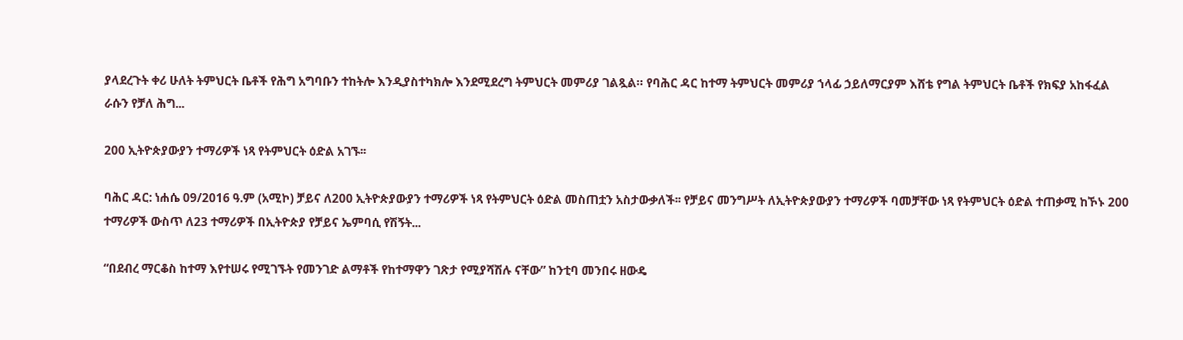ያላደረጉት ቀሪ ሁለት ትምህርት ቤቶች የሕግ አግባቡን ተከትሎ እንዲያስተካክሎ እንደሚደረግ ትምህርት መምሪያ ገልጿል። የባሕር ዳር ከተማ ትምህርት መምሪያ ኀላፊ ኃይለማርያም እሸቴ የግል ትምህርት ቤቶች የክፍያ አከፋፈል ራሱን የቻለ ሕግ...

200 ኢትዮጵያውያን ተማሪዎች ነጻ የትምህርት ዕድል አገኙ፡፡

ባሕር ዳር: ነሐሴ 09/2016 ዓ.ም (አሚኮ) ቻይና ለ200 ኢትዮጵያውያን ተማሪዎች ነጻ የትምህርት ዕድል መስጠቷን አስታውቃለች፡፡ የቻይና መንግሥት ለኢትዮጵያውያን ተማሪዎች ባመቻቸው ነጻ የትምህርት ዕድል ተጠቃሚ ከኾኑ 200 ተማሪዎች ውስጥ ለ23 ተማሪዎች በኢትዮጵያ የቻይና ኤምባሲ የሽኝት...

“በደብረ ማርቆስ ከተማ እየተሠሩ የሚገኙት የመንገድ ልማቶች የከተማዋን ገጽታ የሚያሻሽሉ ናቸው” ከንቲባ መንበሩ ዘውዴ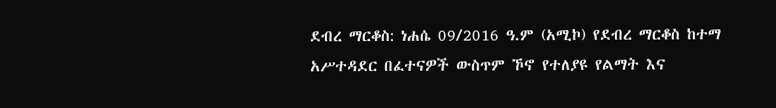ደብረ ማርቆስ: ነሐሴ 09/2016 ዓ.ም (አሚኮ) የደብረ ማርቆስ ከተማ አሥተዳደር በፈተናዎች ውስጥም ኾኖ የተለያዩ የልማት እና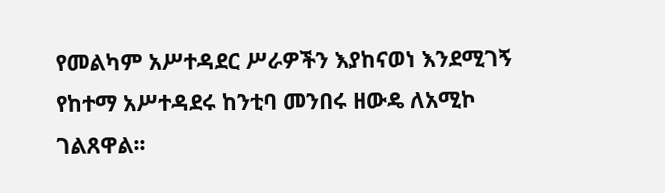የመልካም አሥተዳደር ሥራዎችን እያከናወነ እንደሚገኝ የከተማ አሥተዳደሩ ከንቲባ መንበሩ ዘውዴ ለአሚኮ ገልጸዋል፡፡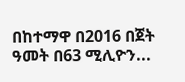በከተማዋ በ2016 በጀት ዓመት በ63 ሚሊዮን...